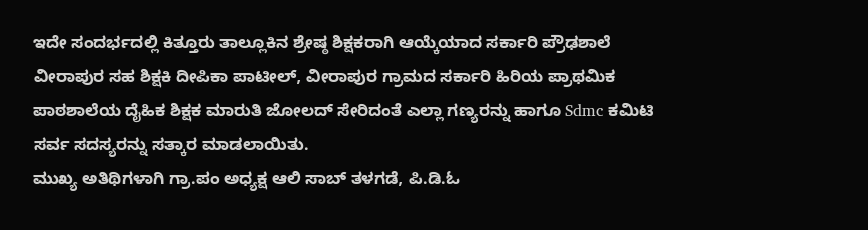ಇದೇ ಸಂದರ್ಭದಲ್ಲಿ ಕಿತ್ತೂರು ತಾಲ್ಲೂಕಿನ ಶ್ರೇಷ್ಠ ಶಿಕ್ಷಕರಾಗಿ ಆಯ್ಕೆಯಾದ ಸರ್ಕಾರಿ ಪ್ರೌಢಶಾಲೆ ವೀರಾಪುರ ಸಹ ಶಿಕ್ಷಕಿ ದೀಪಿಕಾ ಪಾಟೀಲ್, ವೀರಾಪುರ ಗ್ರಾಮದ ಸರ್ಕಾರಿ ಹಿರಿಯ ಪ್ರಾಥಮಿಕ ಪಾಠಶಾಲೆಯ ದೈಹಿಕ ಶಿಕ್ಷಕ ಮಾರುತಿ ಜೋಲದ್ ಸೇರಿದಂತೆ ಎಲ್ಲಾ ಗಣ್ಯರನ್ನು ಹಾಗೂ Sdmc ಕಮಿಟಿ ಸರ್ವ ಸದಸ್ಯರನ್ನು ಸತ್ಕಾರ ಮಾಡಲಾಯಿತು.
ಮುಖ್ಯ ಅತಿಥಿಗಳಾಗಿ ಗ್ರಾ.ಪಂ ಅಧ್ಯಕ್ಷ ಆಲಿ ಸಾಬ್ ತಳಗಡೆ, ಪಿ.ಡಿ.ಓ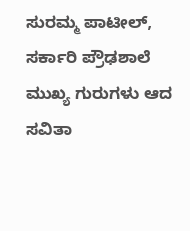ಸುರಮ್ಮ ಪಾಟೀಲ್, ಸರ್ಕಾರಿ ಪ್ರೌಢಶಾಲೆ ಮುಖ್ಯ ಗುರುಗಳು ಆದ ಸವಿತಾ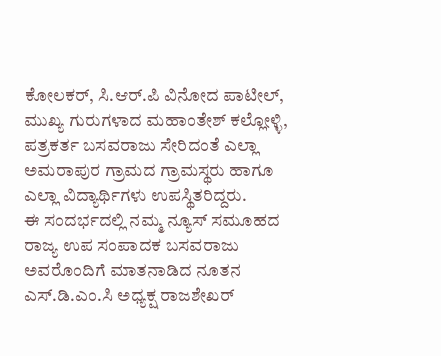ಕೋಲಕರ್, ಸಿ.ಆರ್.ಪಿ ವಿನೋದ ಪಾಟೀಲ್, ಮುಖ್ಯ ಗುರುಗಳಾದ ಮಹಾಂತೇಶ್ ಕಲ್ಲೋಳ್ಳಿ, ಪತ್ರಕರ್ತ ಬಸವರಾಜು ಸೇರಿದಂತೆ ಎಲ್ಲಾ ಅಮರಾಪುರ ಗ್ರಾಮದ ಗ್ರಾಮಸ್ಥರು ಹಾಗೂ ಎಲ್ಲಾ ವಿದ್ಯಾರ್ಥಿಗಳು ಉಪಸ್ಥಿತರಿದ್ದರು.
ಈ ಸಂದರ್ಭದಲ್ಲಿ ನಮ್ಮ ನ್ಯೂಸ್ ಸಮೂಹದ ರಾಜ್ಯ ಉಪ ಸಂಪಾದಕ ಬಸವರಾಜು ಅವರೊಂದಿಗೆ ಮಾತನಾಡಿದ ನೂತನ ಎಸ್.ಡಿ.ಎಂ.ಸಿ ಅಧ್ಯಕ್ಷ ರಾಜಶೇಖರ್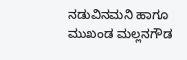ನಡುವಿನಮನಿ ಹಾಗೂ ಮುಖಂಡ ಮಲ್ಲನಗೌಡ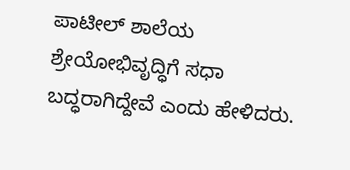ಪಾಟೀಲ್ ಶಾಲೆಯ ಶ್ರೇಯೋಭಿವೃದ್ಧಿಗೆ ಸಧಾ ಬದ್ಧರಾಗಿದ್ದೇವೆ ಎಂದು ಹೇಳಿದರು.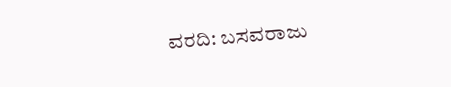ವರದಿ: ಬಸವರಾಜು